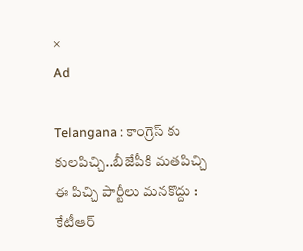×
Ad

Telangana : కాంగ్రెస్ కు కులపిచ్చి..బీజేపీకి మతపిచ్చి ఈ పిచ్చి పార్టీలు మనకొద్దు : కేటీఆర్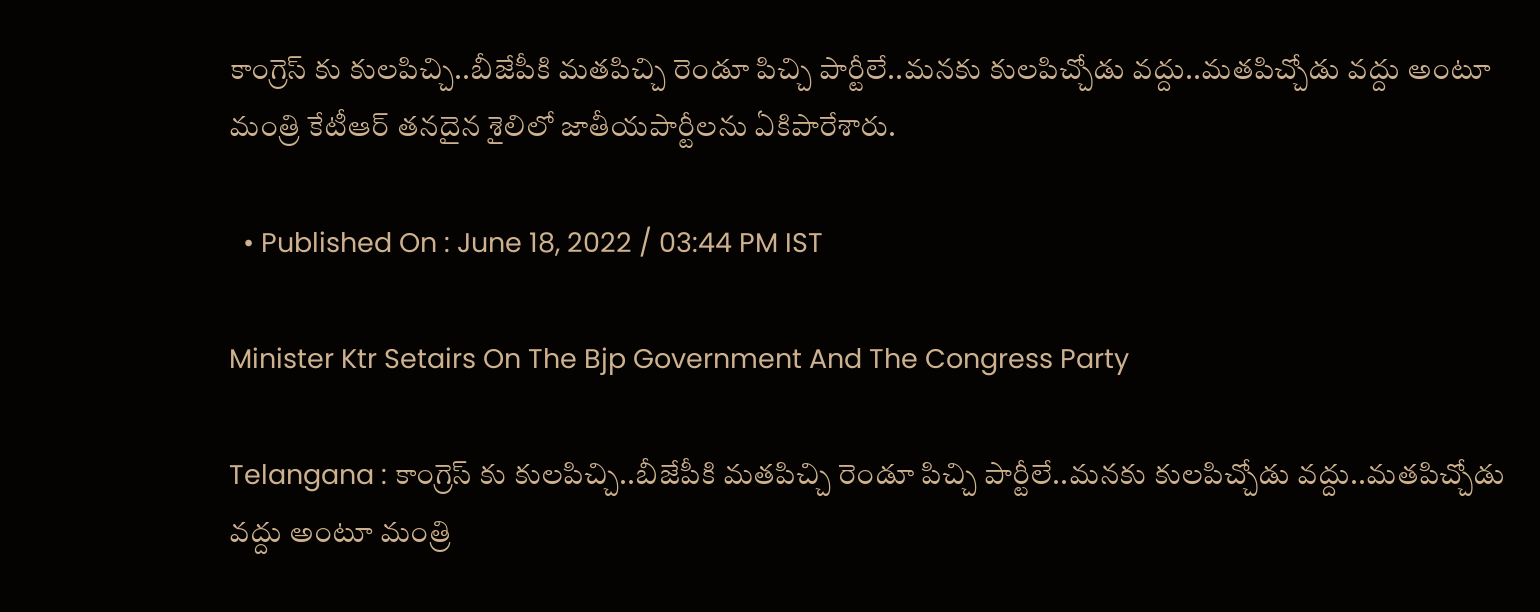కాంగ్రెస్ కు కులపిచ్చి..బీజేపీకి మతపిచ్చి రెండూ పిచ్చి పార్టీలే..మనకు కులపిచ్చోడు వద్దు..మతపిచ్చోడు వద్దు అంటూ మంత్రి కేటీఆర్ తనదైన శైలిలో జాతీయపార్టీలను ఏకిపారేశారు.

  • Published On : June 18, 2022 / 03:44 PM IST

Minister Ktr Setairs On The Bjp Government And The Congress Party

Telangana : కాంగ్రెస్ కు కులపిచ్చి..బీజేపీకి మతపిచ్చి రెండూ పిచ్చి పార్టీలే..మనకు కులపిచ్చోడు వద్దు..మతపిచ్చోడు వద్దు అంటూ మంత్రి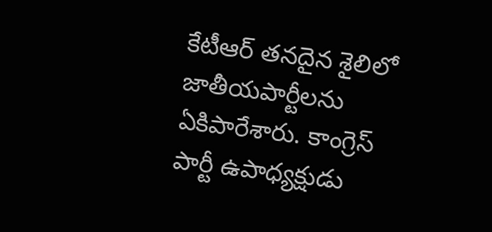కేటీఆర్ తనదైన శైలిలో జాతీయపార్టీలను ఏకిపారేశారు. కాంగ్రెస్ పార్టీ ఉపాధ్యక్షుడు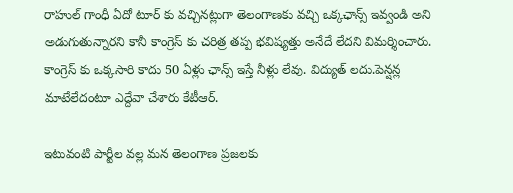రాహుల్ గాంధీ ఏదో టూర్ కు వచ్చినట్లుగా తెలంగాణకు వచ్చి ఒక్కఛాన్స్ ఇవ్వండి అని అడుగుతున్నారని కానీ కాంగ్రెస్ కు చరిత్ర తప్ప భవిష్యత్తు అనేదే లేదని విమర్శించారు. కాంగ్రెస్ కు ఒక్కసారి కాదు 50 ఏళ్లు ఛాన్స్ ఇస్తే నీళ్లు లేవు. విద్యుత్ లదు.పెన్షన్ల మాటేలేదంటూ ఎద్దేవా చేశారు కేటీఆర్.

ఇటువంటి పార్టీల వల్ల మన తెలంగాణ ప్రజలకు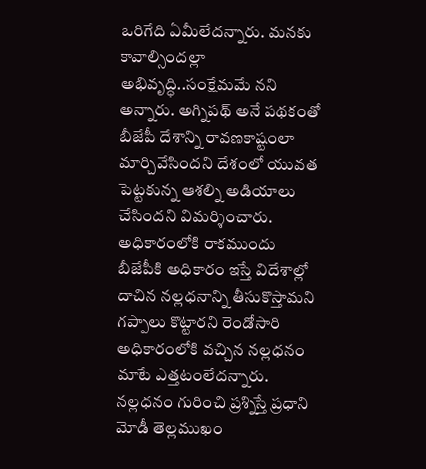ఒరిగేది ఏమీలేదన్నారు. మనకు కావాల్సిందల్లా అభివృద్ధి..సంక్షేమమే నని అన్నారు. అగ్నిపథ్ అనే పథకంతో బీజేపీ దేశాన్ని రావణకాష్టంలా మార్చివేసిందని దేశంలో యువత పెట్టకున్న ఆశల్ని అడియాలు చేసిందని విమర్శించారు. అధికారంలోకి రాకముందు బీజేపీకి అధికారం ఇస్తే విదేశాల్లో దాచిన నల్లధనాన్ని తీసుకొస్తామని గప్పాలు కొట్టారని రెండోసారి అధికారంలోకి వచ్చిన నల్లధనం మాటే ఎత్తటంలేదన్నారు. నల్లధనం గురించి ప్రశ్నిస్తే ప్రధాని మోడీ తెల్లముఖం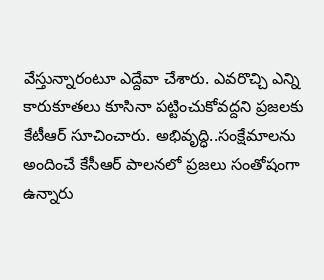వేస్తున్నారంటూ ఎద్దేవా చేశారు. ఎవరొచ్చి ఎన్ని కారుకూతలు కూసినా పట్టించుకోవద్దని ప్రజలకు కేటీఆర్ సూచించారు. అభివృద్ధి..సంక్షేమాలను అందించే కేసీఆర్ పాలనలో ప్రజలు సంతోషంగా ఉన్నారు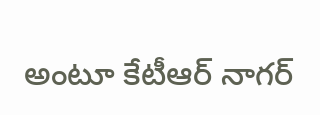అంటూ కేటీఆర్ నాగర్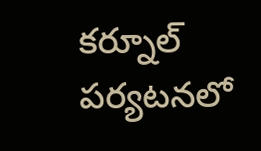కర్నూల్ పర్యటనలో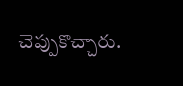చెప్పుకొచ్చారు.